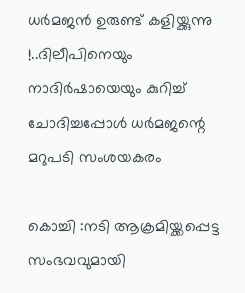ധര്‍മജന്‍ ഉരുണ്ട് കളിയ്ക്കുന്നു !..ദിലീപിനെയും നാദിര്‍ഷായെയും കുറിച്ച് ചോദിച്ചപ്പോള്‍ ധര്‍മജന്റെ മറുപടി സംശയകരം

കൊച്ചി :നടി ആക്രമിയ്ക്കപ്പെട്ട സംഭവവുമായി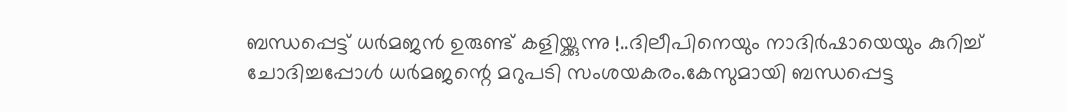ബന്ധപ്പെട്ട് ധര്‍മജന്‍ ഉരുണ്ട് കളിയ്ക്കുന്നു !..ദിലീപിനെയും നാദിര്‍ഷായെയും കുറിച്ച് ചോദിച്ചപ്പോള്‍ ധര്‍മജന്റെ മറുപടി സംശയകരം.കേസുമായി ബന്ധപ്പെട്ട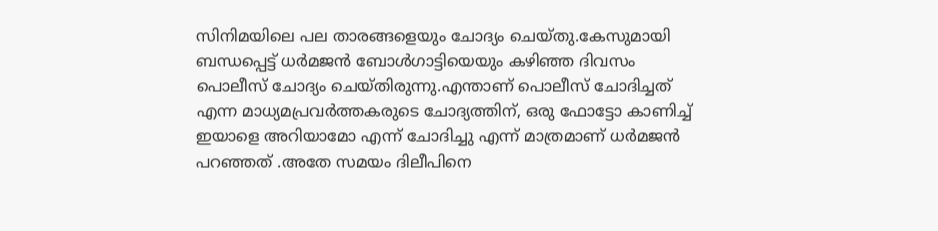സിനിമയിലെ പല താരങ്ങളെയും ചോദ്യം ചെയ്തു.കേസുമായി ബന്ധപ്പെട്ട് ധര്‍മജന്‍ ബോള്‍ഗാട്ടിയെയും കഴിഞ്ഞ ദിവസം പൊലീസ് ചോദ്യം ചെയ്തിരുന്നു.എന്താണ് പൊലീസ് ചോദിച്ചത് എന്ന മാധ്യമപ്രവര്‍ത്തകരുടെ ചോദ്യത്തിന്, ഒരു ഫോട്ടോ കാണിച്ച് ഇയാളെ അറിയാമോ എന്ന് ചോദിച്ചു എന്ന് മാത്രമാണ് ധര്‍മജന്‍ പറഞ്ഞത് .അതേ സമയം ദിലീപിനെ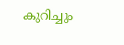കുറിച്ചും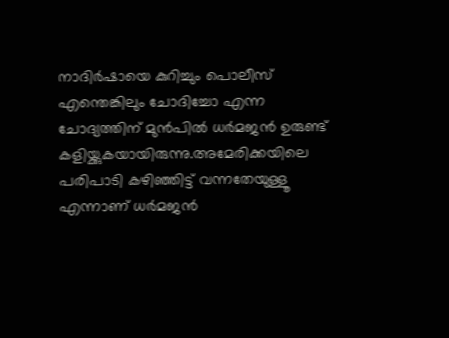നാദിര്‍ഷായെ കുറിച്ചും പൊലീസ് എന്തെങ്കിലും ചോദിച്ചോ എന്ന ചോദ്യത്തിന് മുന്‍പില്‍ ധര്‍മജന്‍ ഉരുണ്ട് കളിയ്ക്കുകയായിരുന്നു.അമേരിക്കയിലെ പരിപാടി കഴിഞ്ഞിട്ട് വന്നതേയുള്ളൂ എന്നാണ് ധര്‍മജന്‍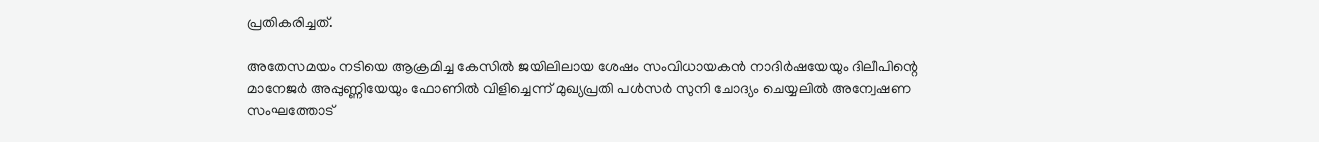പ്രതികരിച്ചത്.

അതേസമയം നടിയെ ആക്രമിച്ച കേസില്‍ ജയിലിലായ ശേഷം സംവിധായകന്‍ നാദിര്‍ഷയേയും ദിലീപിന്റെ മാനേജര്‍ അപ്പുണ്ണിയേയും ഫോണില്‍ വിളിച്ചെന്ന് മുഖ്യപ്രതി പള്‍സര്‍ സുനി ചോദ്യം ചെയ്യലില്‍ അന്വേഷണ സംഘത്തോട്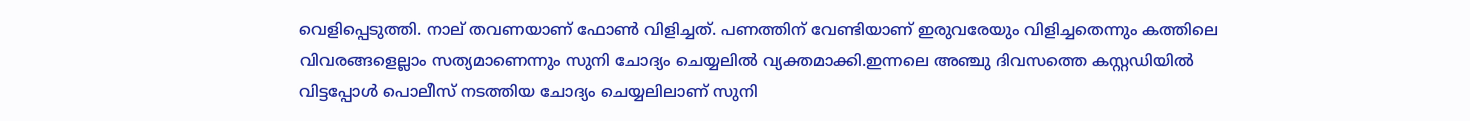വെളിപ്പെടുത്തി. നാല് തവണയാണ് ഫോണ്‍ വിളിച്ചത്. പണത്തിന് വേണ്ടിയാണ് ഇരുവരേയും വിളിച്ചതെന്നും കത്തിലെ വിവരങ്ങളെല്ലാം സത്യമാണെന്നും സുനി ചോദ്യം ചെയ്യലില്‍ വ്യക്തമാക്കി.ഇന്നലെ അഞ്ചു ദിവസത്തെ കസ്റ്റഡിയില്‍ വിട്ടപ്പോള്‍ പൊലീസ് നടത്തിയ ചോദ്യം ചെയ്യലിലാണ് സുനി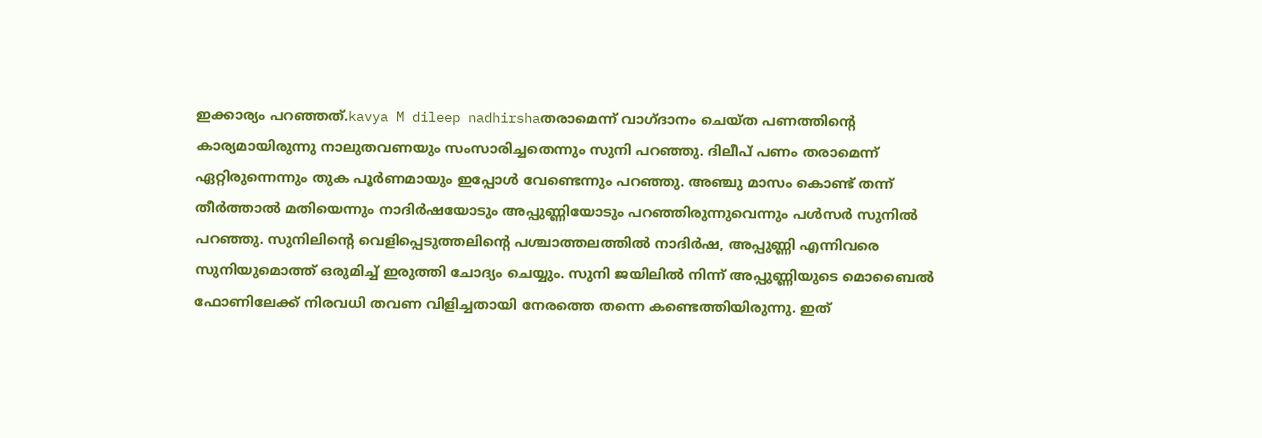ഇക്കാര്യം പറഞ്ഞത്.kavya M dileep nadhirshaതരാമെന്ന് വാഗ്ദാനം ചെയ്ത പണത്തിന്റെ കാര്യമായിരുന്നു നാലുതവണയും സംസാരിച്ചതെന്നും സുനി പറഞ്ഞു. ദിലീപ് പണം തരാമെന്ന് ഏറ്റിരുന്നെന്നും തുക പൂര്‍ണമായും ഇപ്പോള്‍ വേണ്ടെന്നും പറഞ്ഞു. അഞ്ചു മാസം കൊണ്ട് തന്ന് തീര്‍ത്താല്‍ മതിയെന്നും നാദിര്‍ഷയോടും അപ്പുണ്ണിയോടും പറഞ്ഞിരുന്നുവെന്നും പള്‍സര്‍ സുനില്‍ പറഞ്ഞു. സുനിലിന്റെ വെളിപ്പെടുത്തലിന്റെ പശ്ചാത്തലത്തില്‍ നാദിര്‍ഷ, അപ്പുണ്ണി എന്നിവരെ സുനിയുമൊത്ത് ഒരുമിച്ച് ഇരുത്തി ചോദ്യം ചെയ്യും. സുനി ജയിലില്‍ നിന്ന് അപ്പുണ്ണിയുടെ മൊബൈല്‍ ഫോണിലേക്ക് നിരവധി തവണ വിളിച്ചതായി നേരത്തെ തന്നെ കണ്ടെത്തിയിരുന്നു. ഇത്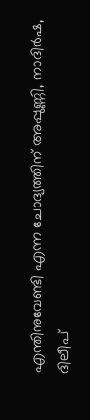എന്തിനുവേണ്ടി എന്ന ചോദ്യത്തിന് അപ്പുണ്ണി, നാദിര്‍ഷ, ദിലീപ്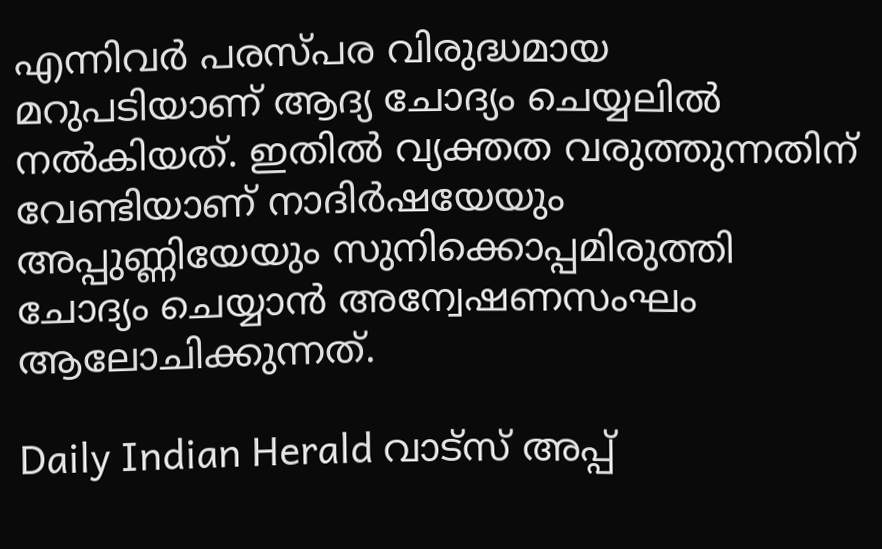എന്നിവര്‍ പരസ്പര വിരുദ്ധമായ മറുപടിയാണ് ആദ്യ ചോദ്യം ചെയ്യലില്‍ നല്‍കിയത്. ഇതില്‍ വ്യക്തത വരുത്തുന്നതിന് വേണ്ടിയാണ് നാദിര്‍ഷയേയും അപ്പുണ്ണിയേയും സുനിക്കൊപ്പമിരുത്തി ചോദ്യം ചെയ്യാന്‍ അന്വേഷണസംഘം ആലോചിക്കുന്നത്.

Daily Indian Herald വാട്സ് അപ്പ്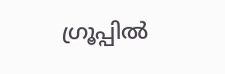ഗ്രൂപ്പിൽ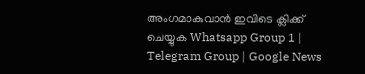അംഗമാകുവാൻ ഇവിടെ ക്ലിക്ക് ചെയ്യുക Whatsapp Group 1 | Telegram Group | Google News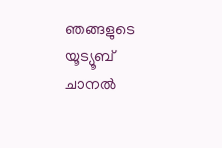ഞങ്ങളുടെ യൂട്യൂബ് ചാനൽ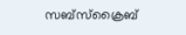സബ്സ്ക്രൈബ്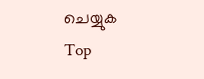ചെയ്യുക
Top